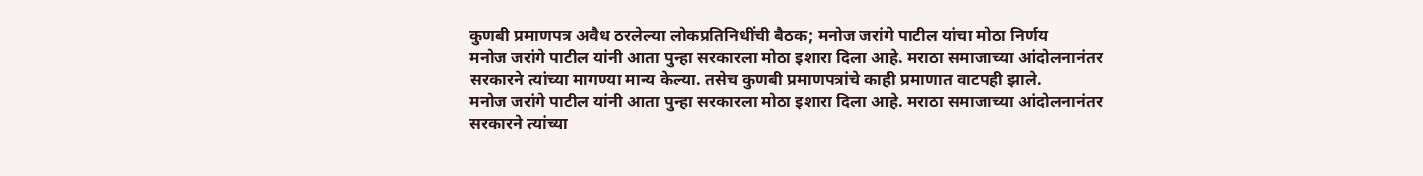कुणबी प्रमाणपत्र अवैध ठरलेल्या लोकप्रतिनिधींची बैठक; मनोज जरांगे पाटील यांचा मोठा निर्णय
मनोज जरांगे पाटील यांनी आता पुन्हा सरकारला मोठा इशारा दिला आहे. मराठा समाजाच्या आंदोलनानंतर सरकारने त्यांच्या मागण्या मान्य केल्या. तसेच कुणबी प्रमाणपत्रांचे काही प्रमाणात वाटपही झाले.
मनोज जरांगे पाटील यांनी आता पुन्हा सरकारला मोठा इशारा दिला आहे. मराठा समाजाच्या आंदोलनानंतर सरकारने त्यांच्या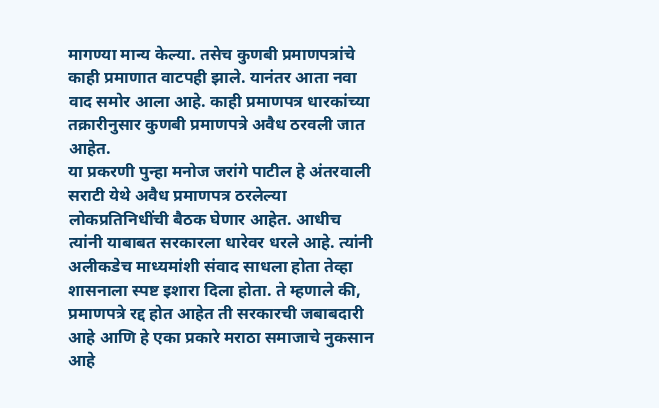मागण्या मान्य केल्या. तसेच कुणबी प्रमाणपत्रांचे काही प्रमाणात वाटपही झाले. यानंतर आता नवा वाद समोर आला आहे. काही प्रमाणपत्र धारकांच्या तक्रारीनुसार कुणबी प्रमाणपत्रे अवैध ठरवली जात आहेत.
या प्रकरणी पुन्हा मनोज जरांगे पाटील हे अंतरवाली सराटी येथे अवैध प्रमाणपत्र ठरलेल्या लोकप्रतिनिधींची बैठक घेणार आहेत. आधीच त्यांनी याबाबत सरकारला धारेवर धरले आहे. त्यांनी अलीकडेच माध्यमांशी संवाद साधला होता तेव्हा शासनाला स्पष्ट इशारा दिला होता. ते म्हणाले की, प्रमाणपत्रे रद्द होत आहेत ती सरकारची जबाबदारी आहे आणि हे एका प्रकारे मराठा समाजाचे नुकसान आहे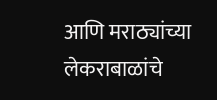आणि मराठ्यांच्या लेकराबाळांचे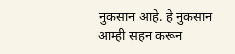नुकसान आहे. हे नुकसान आम्ही सहन करून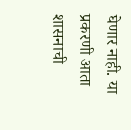घेणार नाही. या प्रकरणी आता शासनाची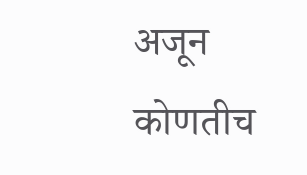अजून कोणतीच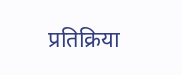प्रतिक्रिया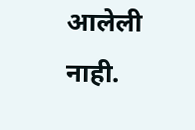आलेली नाही.